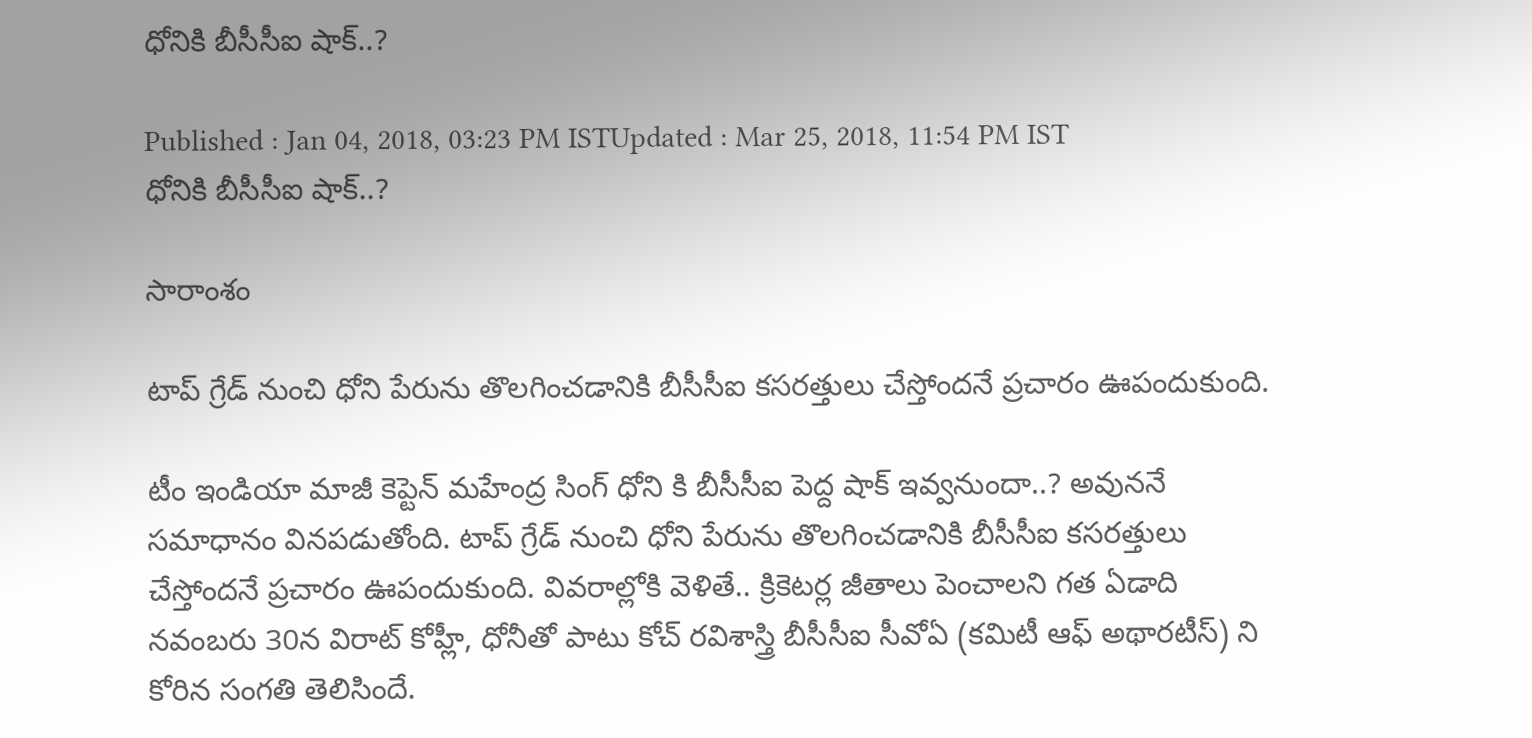ధోనికి బీసీసీఐ షాక్..?

Published : Jan 04, 2018, 03:23 PM ISTUpdated : Mar 25, 2018, 11:54 PM IST
ధోనికి బీసీసీఐ షాక్..?

సారాంశం

టాప్ గ్రేడ్ నుంచి ధోని పేరును తొలగించడానికి బీసీసీఐ కసరత్తులు చేస్తోందనే ప్రచారం ఊపందుకుంది.

టీం ఇండియా మాజీ కెప్టెన్ మహేంద్ర సింగ్ ధోని కి బీసీసీఐ పెద్ద షాక్ ఇవ్వనుందా..? అవుననే సమాధానం వినపడుతోంది. టాప్ గ్రేడ్ నుంచి ధోని పేరును తొలగించడానికి బీసీసీఐ కసరత్తులు చేస్తోందనే ప్రచారం ఊపందుకుంది. వివరాల్లోకి వెళితే.. క్రికెటర్ల జీతాలు పెంచాలని గత ఏడాది నవంబరు 30న విరాట్‌ కోహ్లీ, ధోనీతో పాటు కోచ్‌ రవిశాస్త్రి బీసీసీఐ సీవోఏ (కమిటీ ఆఫ్ అథారటీస్) ని కోరిన సంగతి తెలిసిందే.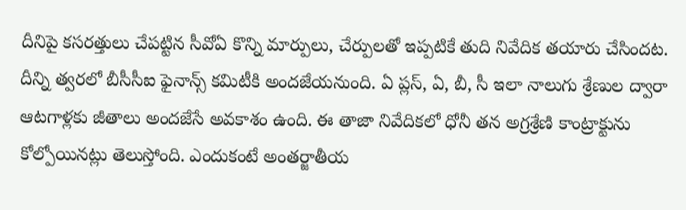దీనిపై కసరత్తులు చేపట్టిన సీవోఏ కొన్ని మార్పులు, చేర్పులతో ఇప్పటికే తుది నివేదిక తయారు చేసిందట. దీన్ని త్వరలో బీసీసీఐ ఫైనాన్స్‌ కమిటీకి అందజేయనుంది. ఏ ప్లస్‌, ఏ, బీ, సీ ఇలా నాలుగు శ్రేణుల ద్వారా ఆటగాళ్లకు జీతాలు అందజేసే అవకాశం ఉంది. ఈ తాజా నివేదికలో ధోనీ తన అగ్రశ్రేణి కాంట్రాక్టును కోల్పోయినట్లు తెలుస్తోంది. ఎందుకంటే అంతర్జాతీయ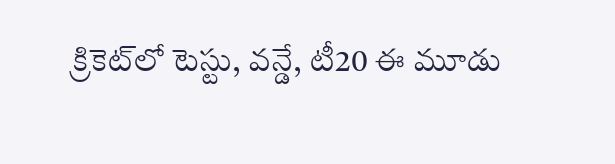క్రికెట్‌లో టెస్టు, వన్డే, టీ20 ఈ మూడు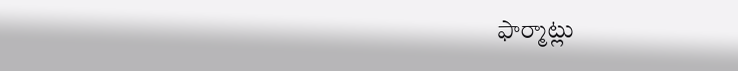ఫార్మాట్లు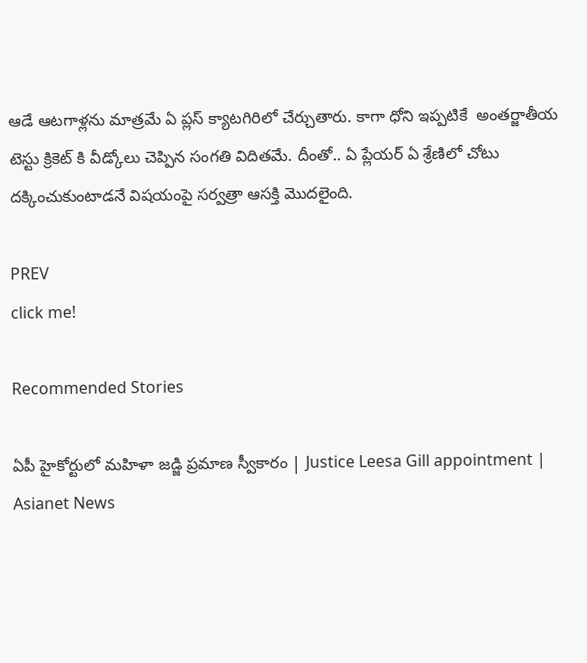ఆడే ఆటగాళ్లను మాత్రమే ఏ ప్లస్ క్యాటగిరిలో చేర్చుతారు. కాగా ధోని ఇప్పటికే  అంతర్జాతీయ టెస్టు క్రికెట్ కి వీడ్కోలు చెప్పిన సంగతి విదితమే. దీంతో.. ఏ ప్లేయర్ ఏ శ్రేణిలో చోటు దక్కించుకుంటాడనే విషయంపై సర్వత్రా ఆసక్తి మొదలైంది.

PREV
click me!

Recommended Stories

ఏపీ హైకోర్టులో మహిళా జడ్జి ప్రమాణ స్వీకారం | Justice Leesa Gill appointment | Asianet News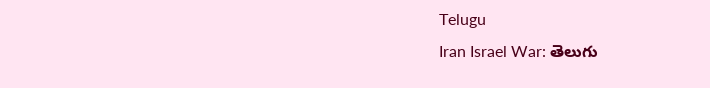Telugu
Iran Israel War: తెలుగు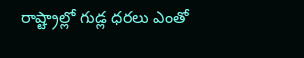రాష్ట్రాల్లో గుడ్ల ధరలు ఎంతో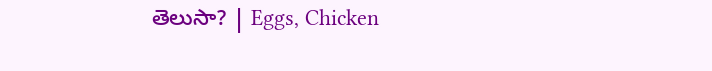తెలుసా? | Eggs, Chicken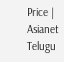Price | Asianet Telugu